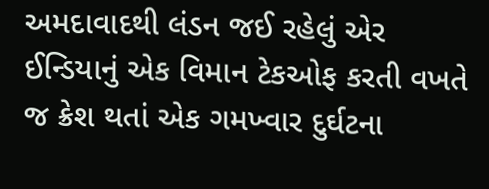અમદાવાદથી લંડન જઈ રહેલું એર ઈન્ડિયાનું એક વિમાન ટેકઓફ કરતી વખતે જ ક્રેશ થતાં એક ગમખ્વાર દુર્ઘટના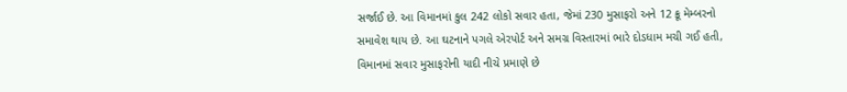સર્જાઈ છે. આ વિમાનમાં કુલ 242 લોકો સવાર હતા, જેમાં 230 મુસાફરો અને 12 ક્રૂ મેમ્બરનો સમાવેશ થાય છે. આ ઘટનાને પગલે એરપોર્ટ અને સમગ્ર વિસ્તારમાં ભારે દોડધામ મચી ગઈ હતી, વિમાનમાં સવાર મુસાફરોની યાદી નીચે પ્રમાણે છે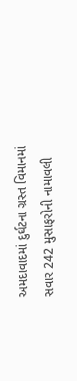અમદાવાદમાં દુર્ઘટના ગ્રસ્ત વિમાનમાં સવાર 242 મુસાફરોની નામાવલી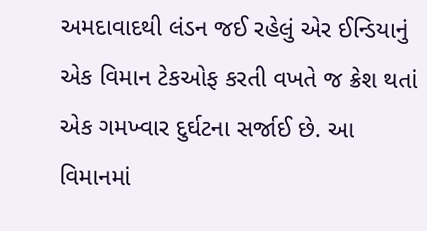અમદાવાદથી લંડન જઈ રહેલું એર ઈન્ડિયાનું એક વિમાન ટેકઓફ કરતી વખતે જ ક્રેશ થતાં એક ગમખ્વાર દુર્ઘટના સર્જાઈ છે. આ વિમાનમાં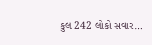કુલ 242 લોકો સવાર…